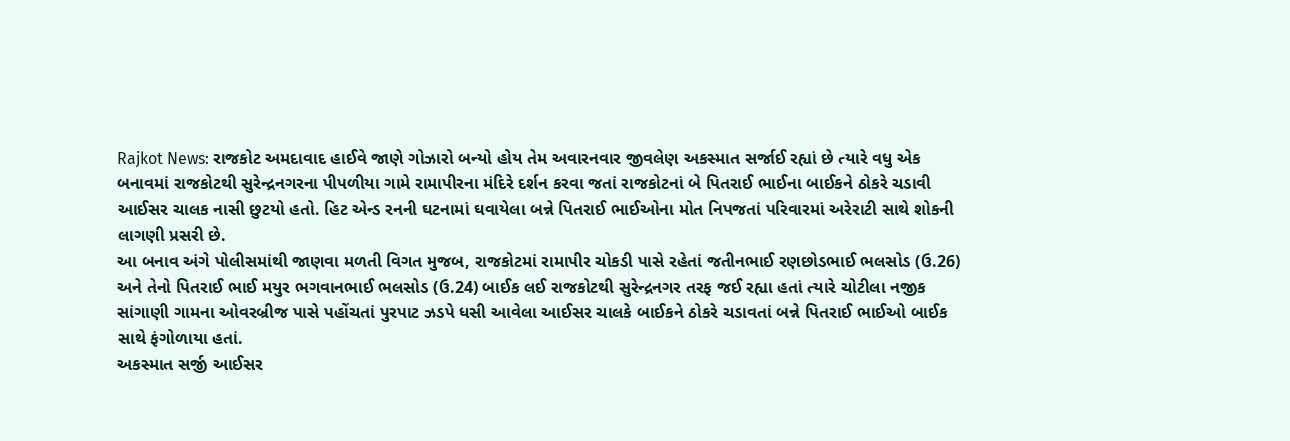Rajkot News: રાજકોટ અમદાવાદ હાઈવે જાણે ગોઝારો બન્યો હોય તેમ અવારનવાર જીવલેણ અકસ્માત સર્જાઈ રહ્યાં છે ત્યારે વધુ એક બનાવમાં રાજકોટથી સુરેન્દ્રનગરના પીપળીયા ગામે રામાપીરના મંદિરે દર્શન કરવા જતાં રાજકોટનાં બે પિતરાઈ ભાઈના બાઈકને ઠોકરે ચડાવી આઈસર ચાલક નાસી છુટયો હતો. હિટ એન્ડ રનની ઘટનામાં ઘવાયેલા બન્ને પિતરાઈ ભાઈઓના મોત નિપજતાં પરિવારમાં અરેરાટી સાથે શોકની લાગણી પ્રસરી છે.
આ બનાવ અંગે પોલીસમાંથી જાણવા મળતી વિગત મુજબ, રાજકોટમાં રામાપીર ચોકડી પાસે રહેતાં જતીનભાઈ રણછોડભાઈ ભલસોડ (ઉ.26) અને તેનો પિતરાઈ ભાઈ મયુર ભગવાનભાઈ ભલસોડ (ઉ.24) બાઈક લઈ રાજકોટથી સુરેન્દ્રનગર તરફ જઈ રહ્યા હતાં ત્યારે ચોટીલા નજીક સાંગાણી ગામના ઓવરબ્રીજ પાસે પહોંચતાં પુરપાટ ઝડપે ધસી આવેલા આઈસર ચાલકે બાઈકને ઠોકરે ચડાવતાં બન્ને પિતરાઈ ભાઈઓ બાઈક સાથે ફંગોળાયા હતાં.
અકસ્માત સર્જી આઈસર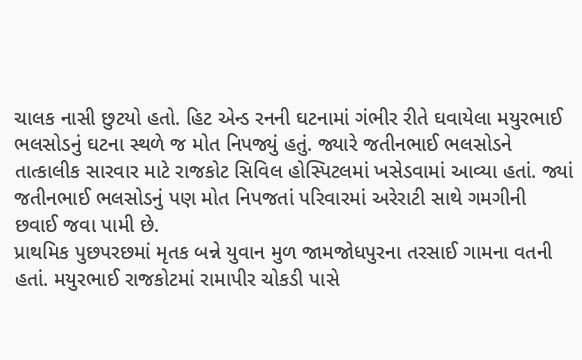ચાલક નાસી છુટયો હતો. હિટ એન્ડ રનની ઘટનામાં ગંભીર રીતે ઘવાયેલા મયુરભાઈ ભલસોડનું ઘટના સ્થળે જ મોત નિપજ્યું હતું. જ્યારે જતીનભાઈ ભલસોડને તાત્કાલીક સારવાર માટે રાજકોટ સિવિલ હોસ્પિટલમાં ખસેડવામાં આવ્યા હતાં. જ્યાં જતીનભાઈ ભલસોડનું પણ મોત નિપજતાં પરિવારમાં અરેરાટી સાથે ગમગીની છવાઈ જવા પામી છે.
પ્રાથમિક પુછપરછમાં મૃતક બન્ને યુવાન મુળ જામજોધપુરના તરસાઈ ગામના વતની હતાં. મયુરભાઈ રાજકોટમાં રામાપીર ચોકડી પાસે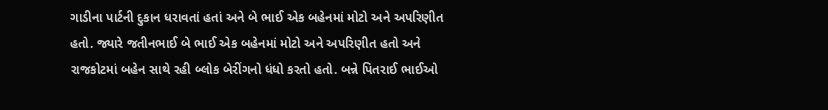ગાડીના પાર્ટની દુકાન ધરાવતાં હતાં અને બે ભાઈ એક બહેનમાં મોટો અને અપરિણીત હતો. જ્યારે જતીનભાઈ બે ભાઈ એક બહેનમાં મોટો અને અપરિણીત હતો અને રાજકોટમાં બહેન સાથે રહી બ્લોક બેરીંગનો ધંધો કરતો હતો. બન્ને પિતરાઈ ભાઈઓ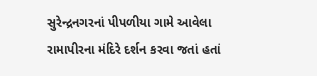સુરેન્દ્રનગરનાં પીપળીયા ગામે આવેલા રામાપીરના મંદિરે દર્શન કરવા જતાં હતાં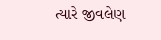ત્યારે જીવલેણ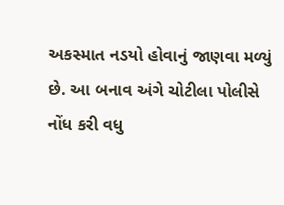અકસ્માત નડયો હોવાનું જાણવા મળ્યું છે. આ બનાવ અંગે ચોટીલા પોલીસે નોંધ કરી વધુ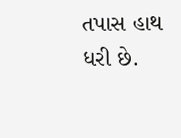તપાસ હાથ ધરી છે.